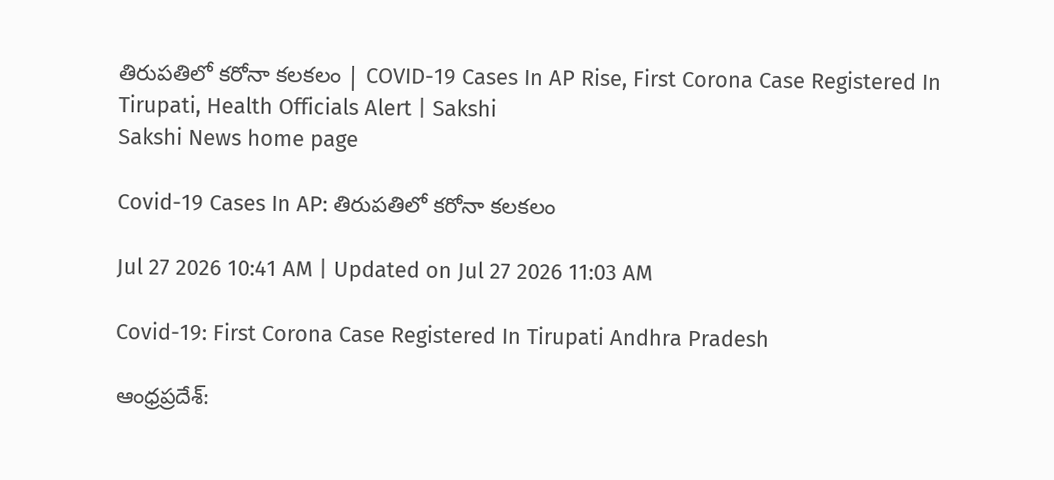తిరుపతిలో కరోనా కలకలం | COVID-19 Cases In AP Rise, First Corona Case Registered In Tirupati, Health Officials Alert | Sakshi
Sakshi News home page

Covid-19 Cases In AP: తిరుపతిలో కరోనా కలకలం

Jul 27 2026 10:41 AM | Updated on Jul 27 2026 11:03 AM

Covid-19: First Corona Case Registered In Tirupati Andhra Pradesh

ఆంధ్రప్రదేశ్‌: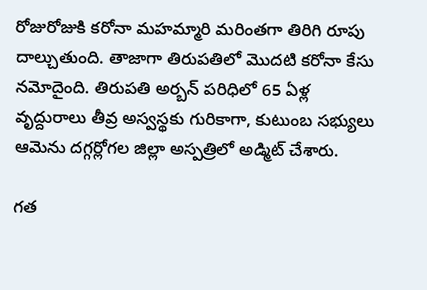రోజురోజుకి కరోనా మహమ్మారి మరింతగా తిరిగి రూపు దాల్చుతుంది. తాజాగా తిరుపతిలో మొదటి కరోనా కేసు నమోదైంది. తిరుపతి అర్బన్‌ పరిధిలో 65 ఏళ్ల వృద్దురాలు తీవ్ర అస్వస్థకు గురికాగా, కుటుంబ సభ్యులు ఆమెను దగ్గర్లోగల జిల్లా అస్పత్రిలో అడ్మిట్‌ చేశారు.

గత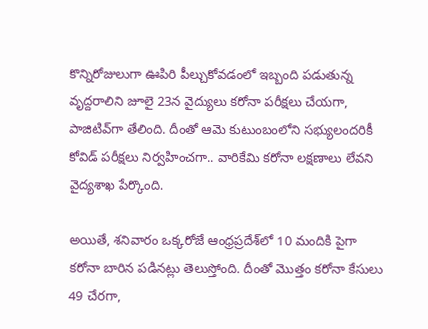కొన్నిరోజులుగా ఊపిరి పీల్చుకోవడంలో ఇబ్బంది పడుతున్న వృద్దరాలిని జూలై 23న వైద్యులు కరోనా పరీక్షలు చేయగా, పాజిటివ్‌గా తేలింది. దీంతో ఆమె కుటుంబంలోని సభ్యులందరికీ కోవిడ్‌ పరీక్షలు నిర్వహించగా.. వారికేమి కరోనా లక్షణాలు లేవని వైద్యశాఖ పేర్కొంది.

అయితే, శనివారం ఒక్కరోజే ఆంధ్రప్రదేశ్‌లో 10 మందికి పైగా కరోనా బారిన పడినట్లు తెలుస్తోంది. దీంతో మొత్తం కరోనా కేసులు 49 చేరగా,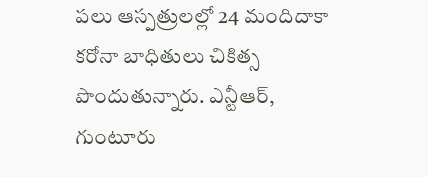పలు ఆస్పత్రులల్లో 24 మందిదాకా కరోనా బాధితులు చికిత్స పొందుతున్నారు. ఎన్టీఆర్, గుంటూరు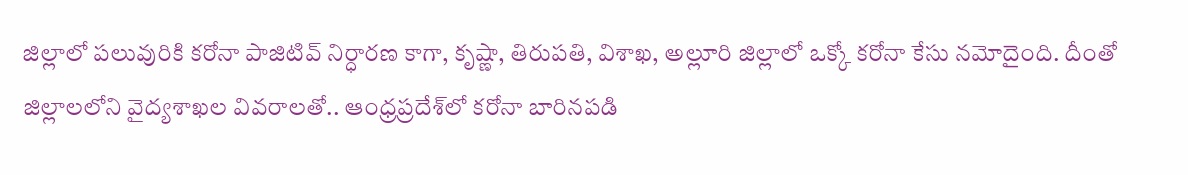జిల్లాలో పలువురికి కరోనా పాజిటివ్‌ నిర్ధారణ కాగా, కృష్ణా, తిరుపతి, విశాఖ, అల్లూరి జిల్లాలో ఒక్కో కరోనా కేసు నమోదైంది. దీంతో జిల్లాలలోని వైద్యశాఖల వివరాలతో.. ఆంధ్రప్రదేశ్‌లో కరోనా బారినపడి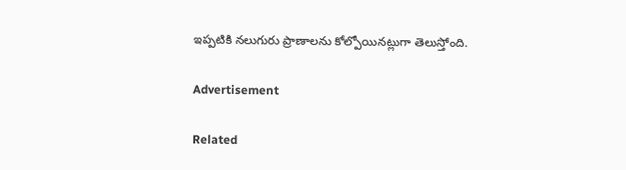ఇప్పటికి నలుగురు ప్రాణాలను కోల్పోయినట్లుగా తెలుస్తోంది.

Advertisement

Related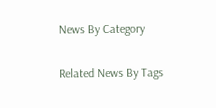News By Category

Related News By Tags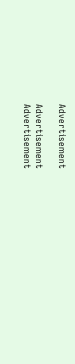Advertisement

Advertisement
Advertisement